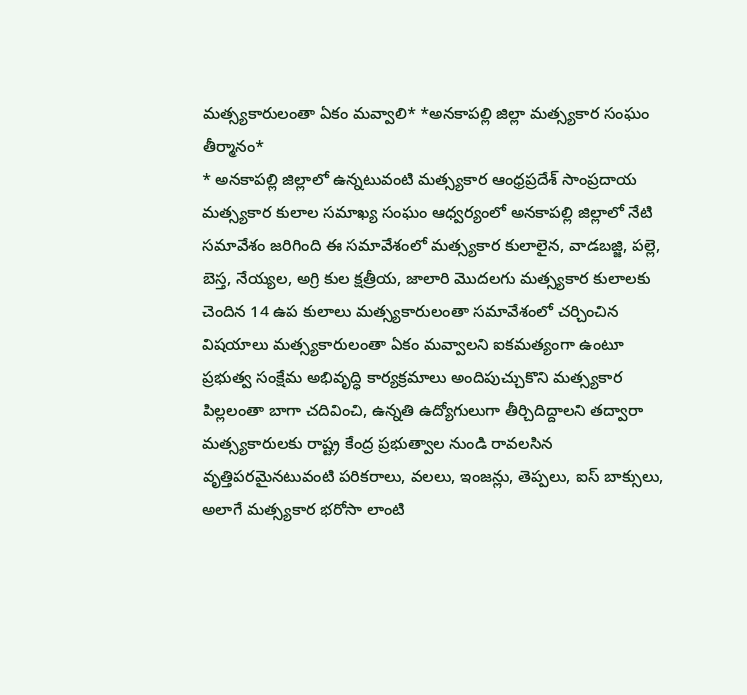మత్స్యకారులంతా ఏకం మవ్వాలి* *అనకాపల్లి జిల్లా మత్స్యకార సంఘం తీర్మానం*
* అనకాపల్లి జిల్లాలో ఉన్నటువంటి మత్స్యకార ఆంధ్రప్రదేశ్ సాంప్రదాయ మత్స్యకార కులాల సమాఖ్య సంఘం ఆధ్వర్యంలో అనకాపల్లి జిల్లాలో నేటి సమావేశం జరిగింది ఈ సమావేశంలో మత్స్యకార కులాలైన, వాడబజ్జి, పల్లె, బెస్త, నేయ్యల, అగ్రి కుల క్షత్రీయ, జాలారి మొదలగు మత్స్యకార కులాలకు చెందిన 14 ఉప కులాలు మత్స్యకారులంతా సమావేశంలో చర్చించిన విషయాలు మత్స్యకారులంతా ఏకం మవ్వాలని ఐకమత్యంగా ఉంటూ ప్రభుత్వ సంక్షేమ అభివృద్ధి కార్యక్రమాలు అందిపుచ్చుకొని మత్స్యకార పిల్లలంతా బాగా చదివించి, ఉన్నతి ఉద్యోగులుగా తీర్చిదిద్దాలని తద్వారా మత్స్యకారులకు రాష్ట్ర కేంద్ర ప్రభుత్వాల నుండి రావలసిన వృత్తిపరమైనటువంటి పరికరాలు, వలలు, ఇంజన్లు, తెప్పలు, ఐస్ బాక్సులు, అలాగే మత్స్యకార భరోసా లాంటి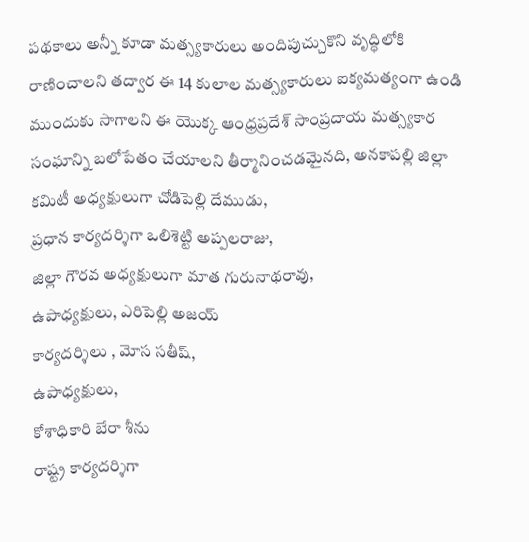పథకాలు అన్నీ కూడా మత్స్యకారులు అందిపుచ్చుకొని వృద్ధిలోకి రాణించాలని తద్వార ఈ 14 కులాల మత్స్యకారులు ఐక్యమత్యంగా ఉండి ముందుకు సాగాలని ఈ యొక్క ఆంధ్రప్రదేశ్ సాంప్రదాయ మత్స్యకార సంఘాన్ని బలోపేతం చేయాలని తీర్మానించడమైనది, అనకాపల్లి జిల్లా కమిటీ అధ్యక్షులుగా చోడిపెల్లి దేముడు,
ప్రధాన కార్యదర్శిగా ఒలిశెట్టి అప్పలరాజు,
జిల్లా గౌరవ అధ్యక్షులుగా మాత గురునాథరావు,
ఉపాధ్యక్షులు, ఎరిపెల్లి అజయ్
కార్యదర్శిలు , మోస సతీష్,
ఉపాధ్యక్షులు,
కోశాధికారి బేరా శీను
రాష్ట్ర కార్యదర్శిగా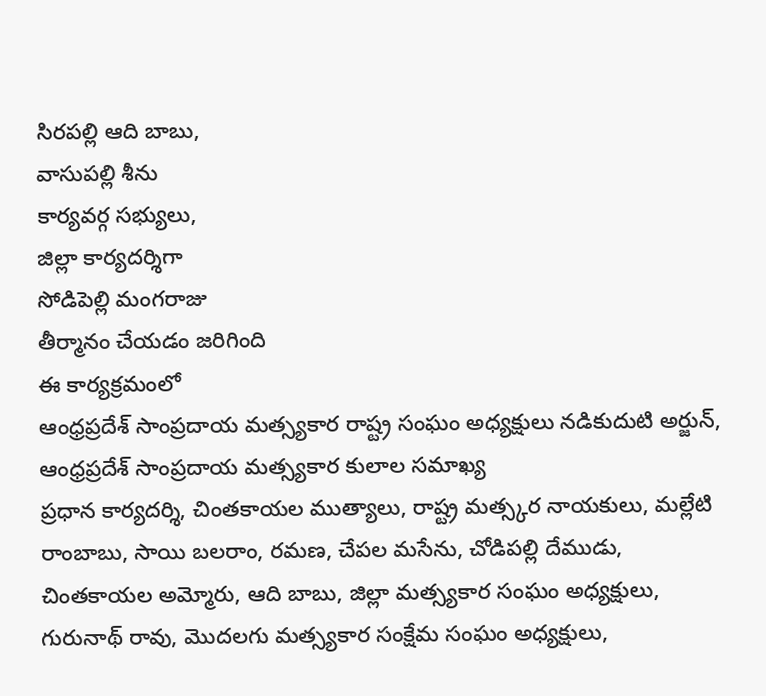సిరపల్లి ఆది బాబు,
వాసుపల్లి శీను
కార్యవర్గ సభ్యులు,
జిల్లా కార్యదర్శిగా
సోడిపెల్లి మంగరాజు
తీర్మానం చేయడం జరిగింది
ఈ కార్యక్రమంలో
ఆంధ్రప్రదేశ్ సాంప్రదాయ మత్స్యకార రాష్ట్ర సంఘం అధ్యక్షులు నడికుదుటి అర్జున్, ఆంధ్రప్రదేశ్ సాంప్రదాయ మత్స్యకార కులాల సమాఖ్య
ప్రధాన కార్యదర్శి, చింతకాయల ముత్యాలు, రాష్ట్ర మత్స్కర నాయకులు, మల్లేటి రాంబాబు, సాయి బలరాం, రమణ, చేపల మసేను, చోడిపల్లి దేముడు, చింతకాయల అమ్మోరు, ఆది బాబు, జిల్లా మత్స్యకార సంఘం అధ్యక్షులు, గురునాథ్ రావు, మొదలగు మత్స్యకార సంక్షేమ సంఘం అధ్యక్షులు,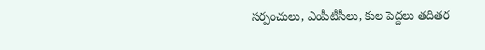సర్పంచులు, ఎంపీటీసీలు, కుల పెద్దలు తదితర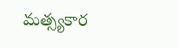మత్స్యకార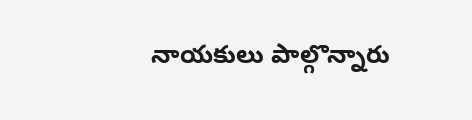నాయకులు పాల్గొన్నారు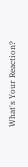What's Your Reaction?